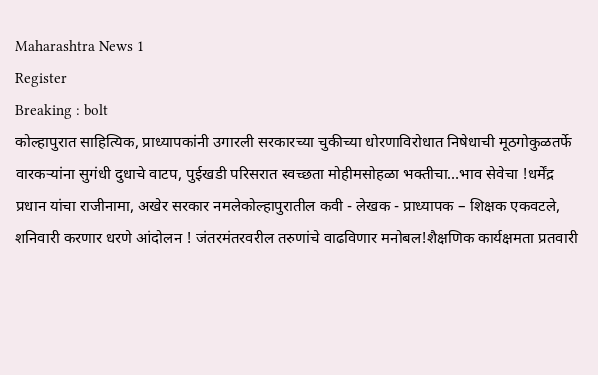Maharashtra News 1
Register
Breaking : bolt
कोल्हापुरात साहित्यिक, प्राध्यापकांनी उगारली सरकारच्या चुकीच्या धोरणाविरोधात निषेधाची मूठगोकुळतर्फे वारकऱ्यांना सुगंधी दुधाचे वाटप, पुईखडी परिसरात स्वच्छता मोहीमसोहळा भक्तीचा…भाव सेवेचा !धर्मेंद्र प्रधान यांचा राजीनामा, अखेर सरकार नमलेकोल्हापुरातील कवी - लेखक - प्राध्यापक – शिक्षक एकवटले, शनिवारी करणार धरणे आंदोलन ! जंतरमंतरवरील तरुणांचे वाढविणार मनोबल!शैक्षणिक कार्यक्षमता प्रतवारी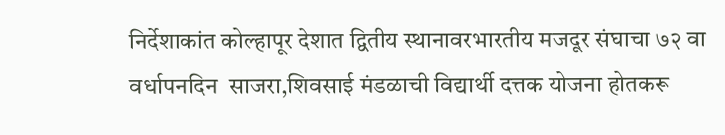निर्देशाकांत कोल्हापूर देशात द्वितीय स्थानावरभारतीय मजदूर संघाचा ७२ वा वर्धापनदिन  साजरा,शिवसाई मंडळाची विद्यार्थी दत्तक योजना होतकरू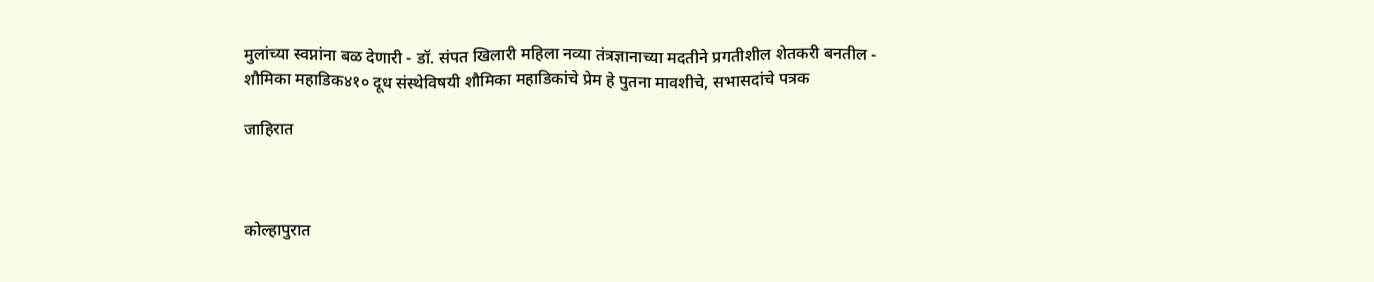मुलांच्या स्वप्नांना बळ देणारी - डॉ. संपत खिलारी महिला नव्या तंत्रज्ञानाच्या मदतीने प्रगतीशील शेतकरी बनतील - शौमिका महाडिक४१० दूध संस्थेविषयी शौमिका महाडिकांचे प्रेम हे पुतना मावशीचे, सभासदांचे पत्रक

जाहिरात



कोल्हापुरात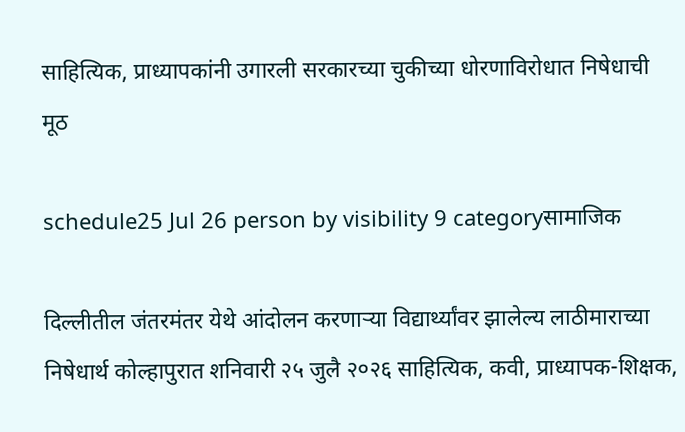साहित्यिक, प्राध्यापकांनी उगारली सरकारच्या चुकीच्या धोरणाविरोधात निषेधाची मूठ

schedule25 Jul 26 person by visibility 9 categoryसामाजिक

दिल्लीतील जंतरमंतर येथे आंदोलन करणाऱ्या विद्यार्थ्यांवर झालेल्य लाठीमाराच्या निषेधार्थ कोल्हापुरात शनिवारी २५ जुलै २०२६ साहित्यिक, कवी, प्राध्यापक-शिक्षक,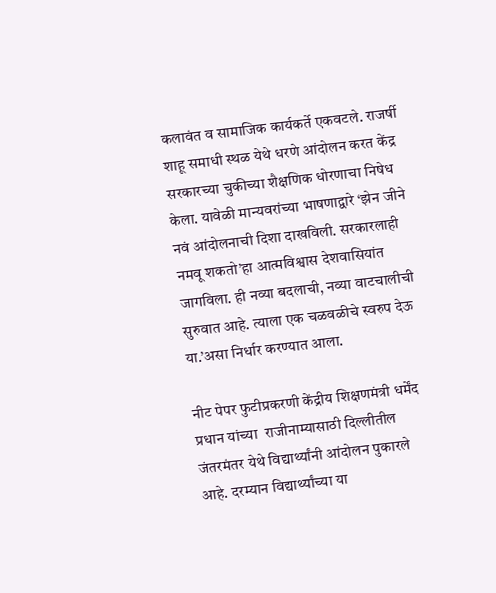कलावंत व सामाजिक कार्यकर्ते एकवटले. राजर्षी शाहू समाधी स्थळ येथे धरणे आंदोलन करत केंद्र सरकारच्या चुकीच्या शैक्षणिक धोरणाचा निषेध केला. यावेळी मान्यवरांच्या भाषणाद्वारे ‘झेन जीने नवं आंदोलनाची दिशा दाखविली. सरकारलाही नमवू शकतो’हा आत्मविश्वास देशवासियांत जागविला. ही नव्या बदलाची, नव्या वाटचालीची सुरुवात आहे. त्याला एक चळवळीचे स्वरुप देऊ या.’असा निर्धार करण्यात आला.

नीट पेपर फुटीप्रकरणी केंद्रीय शिक्षणमंत्री धर्मेंद प्रधान यांच्या  राजीनाम्यासाठी दिल्लीतील जंतरमंतर येथे विद्यार्थ्यांनी आंदोलन पुकारले आहे. दरम्यान विद्यार्थ्यांच्या या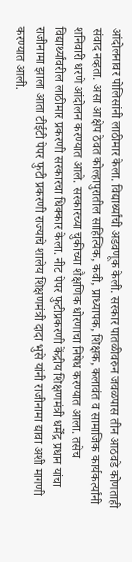आंदोलनावर पोलिसांनी लाठीमार केला. विद्यार्थ्यांची अडवणूक केली. सरकार पातळीवरुन जवळपास तीन आठवडे कोणताही संवाद नव्हता. असा आक्षेप ठेवत कोल्हापुरातील साहित्यिक, कवी, प्राध्यापक, शिक्षक, कलावंत व सामाजिक कार्यकर्त्यांनी शनिवारी धरणे आंदोलन करण्यात आले. सरकारच्या चुकीच्या शैक्षणिक धोरणाचा निषेध करण्यात आला. तसेच विद्यार्थ्यांवरील लाठीमार प्रकरणी सरकारचा धिक्कार केला. नीट पेपर फुटीप्रकरणी केंद्रीय शिक्षणमंत्री धर्मेंद्र प्रधान यांचा राजीनामा झाला आता टीईटी पेपर फुटी प्रकरणी राज्याचे शालेय शिक्षणमंत्री दादा भुसे यांनी राजीनामा द्यावा अशी मागणी करण्यात आली.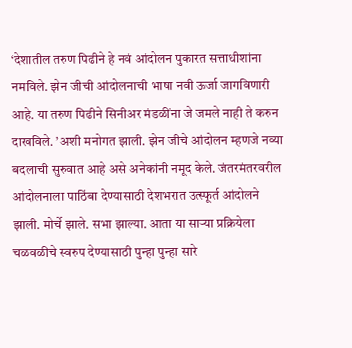‘देशातील तरुण पिढीने हे नवं आंदोलन पुकारत सत्ताधीशांना नमविले. झेन जीची आंदोलनाची भाषा नवी ऊर्जा जागविणारी आहे. या तरुण पिढीने सिनीअर मंडळींना जे जमले नाही ते करुन दाखविले. ’अशी मनोगत झाली. झेन जीचे आंदोलन म्हणजे नव्या बदलाची सुरुवात आहे असे अनेकांनी नमूद केले. जंतरमंतरवरील आंदोलनाला पाठिंबा देण्यासाठी देशभरात उत्स्फूर्त आंदोलने झाली. मोर्चे झाले. सभा झाल्या. आता या साऱ्या प्रक्रियेला चळवळीचे स्वरुप देण्यासाठी पुन्हा पुन्हा सारे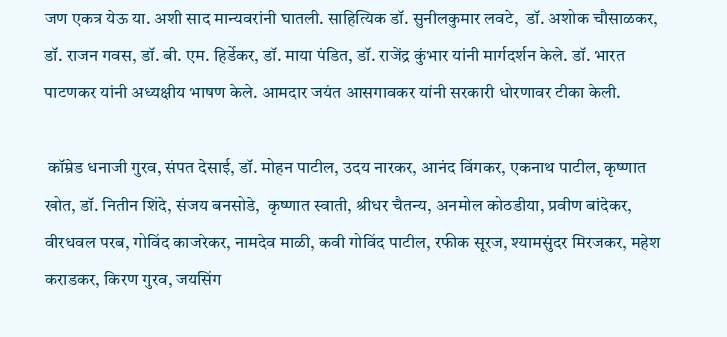जण एकत्र येऊ या. अशी साद मान्यवरांनी घातली. साहित्यिक डॉ. सुनीलकुमार लवटे,  डॉ. अशोक चौसाळकर, डॉ. राजन गवस, डॉ. बी. एम. हिर्डेकर, डॉ. माया पंडित, डॉ. राजेंद्र कुंभार यांनी मार्गदर्शन केले. डॉ. भारत पाटणकर यांनी अध्यक्षीय भाषण केले. आमदार जयंत आसगावकर यांनी सरकारी धोरणावर टीका केली.

 कॉम्रेड धनाजी गुरव, संपत देसाई, डॉ. मोहन पाटील, उदय नारकर, आनंद विंगकर, एकनाथ पाटील, कृष्णात खोत, डॉ. नितीन शिंदे, संजय बनसोडे,  कृष्णात स्वाती, श्रीधर चैतन्य, अनमोल कोठडीया, प्रवीण बांदेकर, वीरधवल परब, गोविंद काजरेकर, नामदेव माळी, कवी गोविंद पाटील, रफीक सूरज, श्यामसुंदर मिरजकर, महेश कराडकर, किरण गुरव, जयसिंग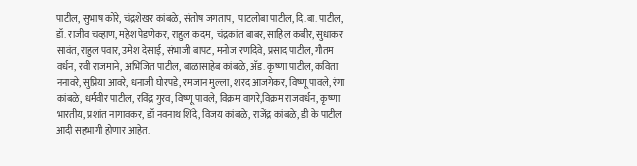पाटील, सुभाष कोरे, चंद्रशेखर कांबळे, संतोष जगताप,  पाटलोबा पाटील, दि.बा. पाटील, डॉ. राजीव चव्हाण, महेश पेडणेकर, राहुल कदम,  चंद्रकांत बाबर, साहिल कबीर, सुधाकर सावंत, राहुल पवार, उमेश देसाई, संभाजी बापट, मनोज रणदिवे, प्रसाद पाटील, गौतम वर्धन, रवी राजमाने, अभिजित पाटील, बाळासाहेब कांबळे, अ‍ॅड. कृष्णा पाटील, कविता ननावरे, सुप्रिया आवरे, धनाजी घोरपडे, रमजान मुल्ला, शरद आजगेकर, विष्णू पावले, रंगा कांबळे, धर्मवीर पाटील, रविंद्र गुरव, विष्णू पावले, विक्रम वागरे,विक्रम राजवर्धन, कृष्णा भारतीय, प्रशांत नागावकर, डॉ नवनाथ शिंदे, विजय कांबळे, राजेंद्र कांबळे, डी के पाटील आदी सहभागी होणार आहेत.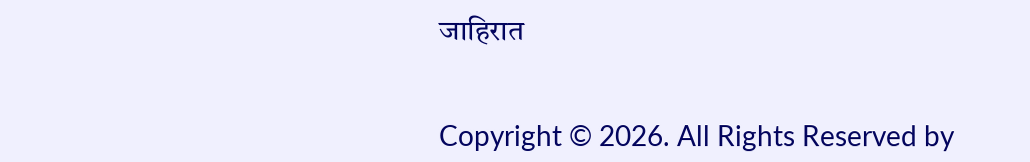जाहिरात


Copyright © 2026. All Rights Reserved by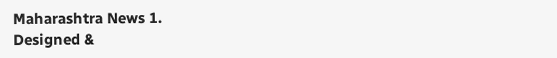Maharashtra News 1.
Designed &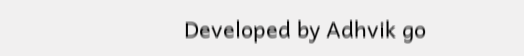Developed by Adhvik go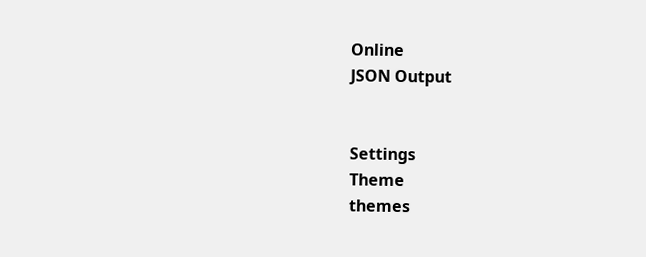Online
JSON Output


Settings
Theme
themes